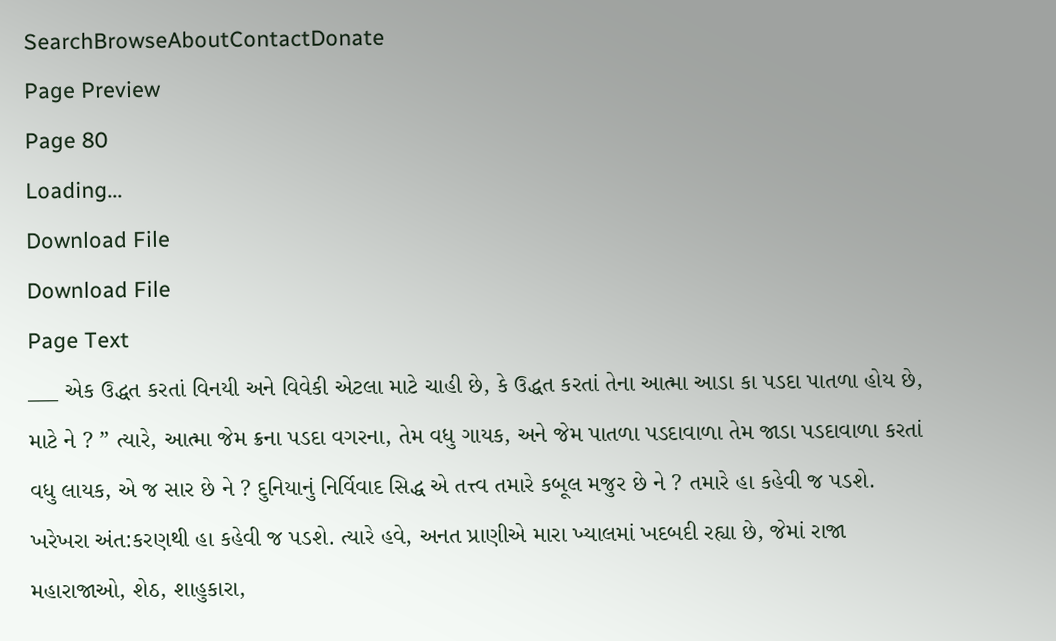SearchBrowseAboutContactDonate
Page Preview
Page 80
Loading...
Download File
Download File
Page Text
___ એક ઉદ્ધત કરતાં વિનયી અને વિવેકી એટલા માટે ચાહી છે, કે ઉદ્ધત કરતાં તેના આત્મા આડા કા પડદા પાતળા હોય છે, માટે ને ? ” ત્યારે, આત્મા જેમ ક્રના પડદા વગરના, તેમ વધુ ગાયક, અને જેમ પાતળા પડદાવાળા તેમ જાડા પડદાવાળા કરતાં વધુ લાયક, એ જ સાર છે ને ? દુનિયાનું નિર્વિવાદ સિદ્ધ એ તત્ત્વ તમારે કબૂલ મજુર છે ને ? તમારે હા કહેવી જ પડશે. ખરેખરા અંત:કરણથી હા કહેવી જ પડશે. ત્યારે હવે, અનત પ્રાણીએ મારા ખ્યાલમાં ખદબદી રહ્યા છે, જેમાં રાજા મહારાજાઓ, શેઠ, શાહુકારા,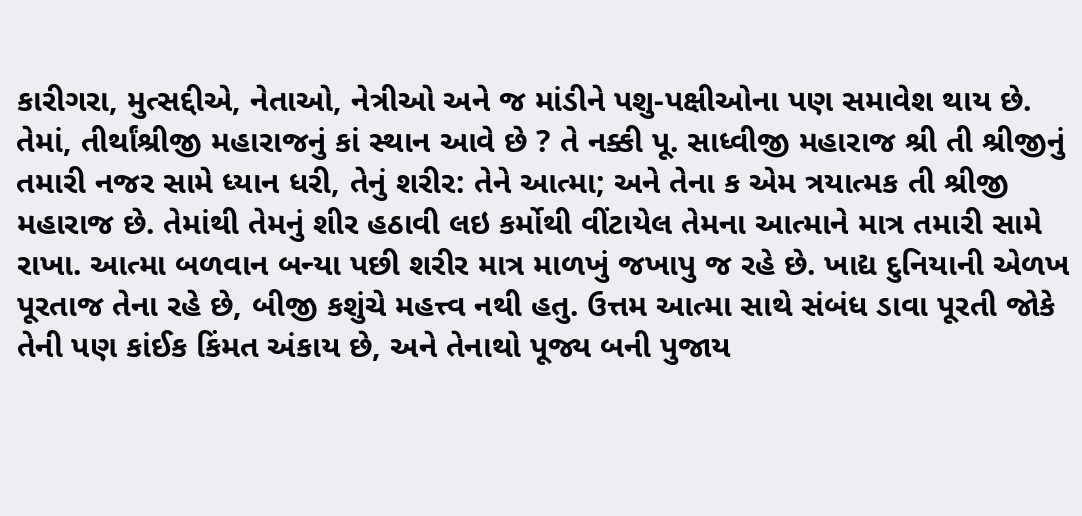કારીગરા, મુત્સદ્દીએ, નેતાઓ, નેત્રીઓ અને જ માંડીને પશુ-પક્ષીઓના પણ સમાવેશ થાય છે. તેમાં, તીર્થાંશ્રીજી મહારાજનું કાં સ્થાન આવે છે ? તે નક્કી પૂ. સાધ્વીજી મહારાજ શ્રી તી શ્રીજીનું તમારી નજર સામે ધ્યાન ધરી, તેનું શરીર: તેને આત્મા; અને તેના ક એમ ત્રયાત્મક તી શ્રીજી મહારાજ છે. તેમાંથી તેમનું શીર હઠાવી લઇ કર્મોથી વીંટાયેલ તેમના આત્માને માત્ર તમારી સામે રાખા. આત્મા બળવાન બન્યા પછી શરીર માત્ર માળખું જખાપુ જ રહે છે. ખાદ્ય દુનિયાની એળખ પૂરતાજ તેના રહે છે, બીજી કશુંચે મહત્ત્વ નથી હતુ. ઉત્તમ આત્મા સાથે સંબંધ ડાવા પૂરતી જોકે તેની પણ કાંઈક કિંમત અંકાય છે, અને તેનાથો પૂજ્ય બની પુજાય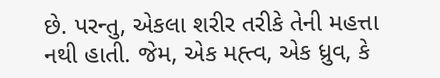છે. પરન્તુ, એકલા શરીર તરીકે તેની મહત્તા નથી હાતી. જેમ, એક મહ્ત્વ, એક ધ્રુવ, કે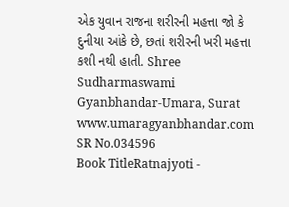એક યુવાન રાજના શરીરની મહત્તા જો કે દુનીયા આંકે છે, છતાં શરીરની ખરી મહત્તા કશી નથી હાતી. Shree Sudharmaswami Gyanbhandar-Umara, Surat www.umaragyanbhandar.com
SR No.034596
Book TitleRatnajyoti -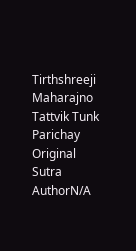Tirthshreeji Maharajno Tattvik Tunk Parichay
Original Sutra AuthorN/A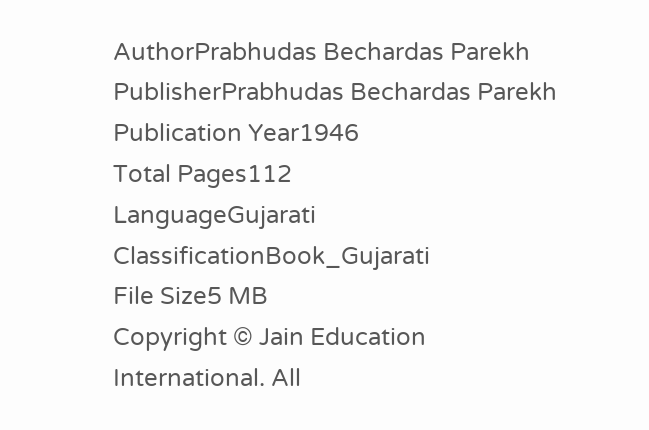AuthorPrabhudas Bechardas Parekh
PublisherPrabhudas Bechardas Parekh
Publication Year1946
Total Pages112
LanguageGujarati
ClassificationBook_Gujarati
File Size5 MB
Copyright © Jain Education International. All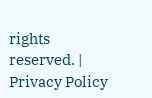rights reserved. | Privacy Policy